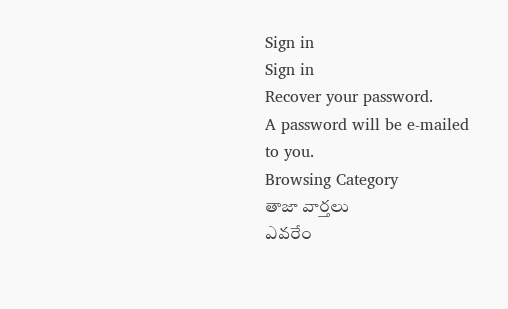Sign in
Sign in
Recover your password.
A password will be e-mailed to you.
Browsing Category
తాజా వార్తలు
ఎవరేం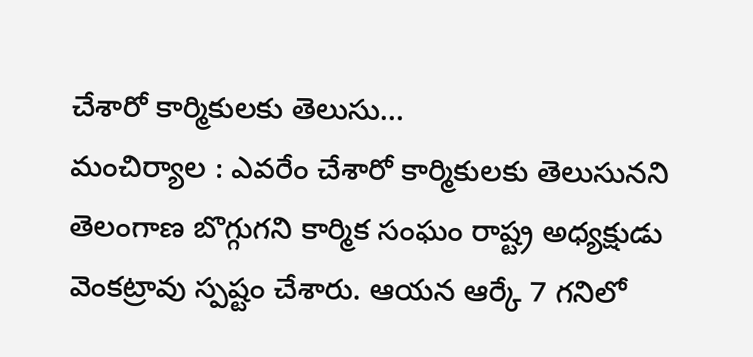చేశారో కార్మికులకు తెలుసు…
మంచిర్యాల : ఎవరేం చేశారో కార్మికులకు తెలుసునని తెలంగాణ బొగ్గుగని కార్మిక సంఘం రాష్ట్ర అధ్యక్షుడు వెంకట్రావు స్పష్టం చేశారు. ఆయన ఆర్కే 7 గనిలో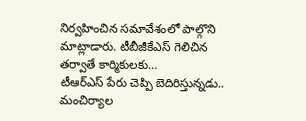నిర్వహించిన సమావేశంలో పాల్గొని మాట్లాడారు. టీబీజీకేఎస్ గెలిచిన తర్వాతే కార్మికులకు…
టీఆర్ఎస్ పేరు చెప్పి బెదిరిస్తున్నడు..
మంచిర్యాల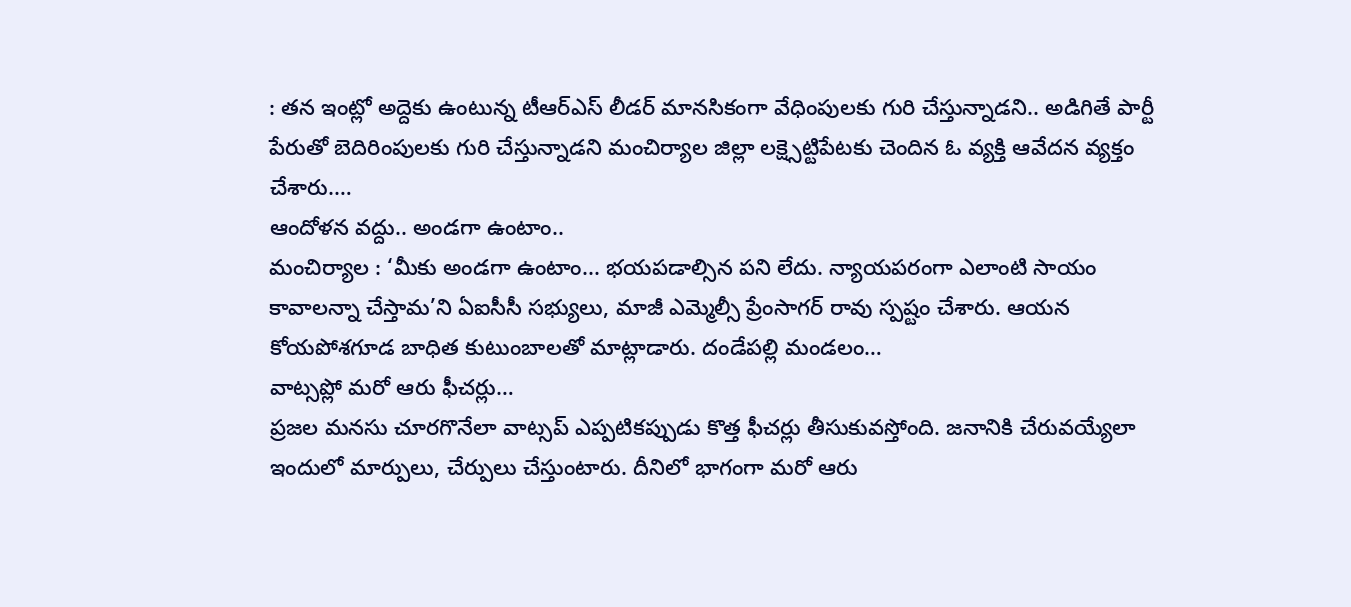: తన ఇంట్లో అద్దెకు ఉంటున్న టీఆర్ఎస్ లీడర్ మానసికంగా వేధింపులకు గురి చేస్తున్నాడని.. అడిగితే పార్టీ పేరుతో బెదిరింపులకు గురి చేస్తున్నాడని మంచిర్యాల జిల్లా లక్ష్సెట్టిపేటకు చెందిన ఓ వ్యక్తి ఆవేదన వ్యక్తం చేశారు.…
ఆందోళన వద్దు.. అండగా ఉంటాం..
మంచిర్యాల : ‘మీకు అండగా ఉంటాం... భయపడాల్సిన పని లేదు. న్యాయపరంగా ఎలాంటి సాయం కావాలన్నా చేస్తామ’ని ఏఐసీసీ సభ్యులు, మాజీ ఎమ్మెల్సీ ప్రేంసాగర్ రావు స్పష్టం చేశారు. ఆయన కోయపోశగూడ బాధిత కుటుంబాలతో మాట్లాడారు. దండేపల్లి మండలం…
వాట్సప్లో మరో ఆరు ఫీచర్లు…
ప్రజల మనసు చూరగొనేలా వాట్సప్ ఎప్పటికప్పుడు కొత్త ఫీచర్లు తీసుకువస్తోంది. జనానికి చేరువయ్యేలా ఇందులో మార్పులు, చేర్పులు చేస్తుంటారు. దీనిలో భాగంగా మరో ఆరు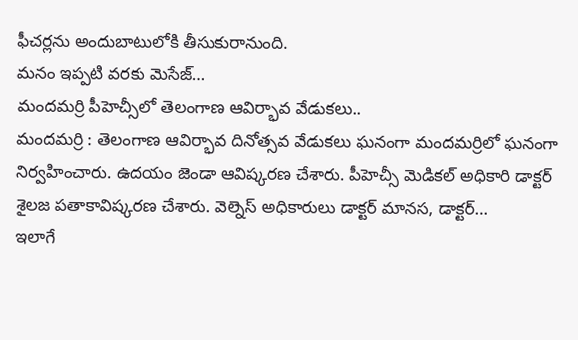ఫీచర్లను అందుబాటులోకి తీసుకురానుంది.
మనం ఇప్పటి వరకు మెసేజ్…
మందమర్రి పీహెచ్సీలో తెలంగాణ ఆవిర్భావ వేడుకలు..
మందమర్రి : తెలంగాణ ఆవిర్భావ దినోత్సవ వేడుకలు ఘనంగా మందమర్రిలో ఘనంగా నిర్వహించారు. ఉదయం జెండా ఆవిష్కరణ చేశారు. పీహెచ్సీ మెడికల్ అధికారి డాక్టర్ శైలజ పతాకావిష్కరణ చేశారు. వెల్నెస్ అధికారులు డాక్టర్ మానస, డాక్టర్…
ఇలాగే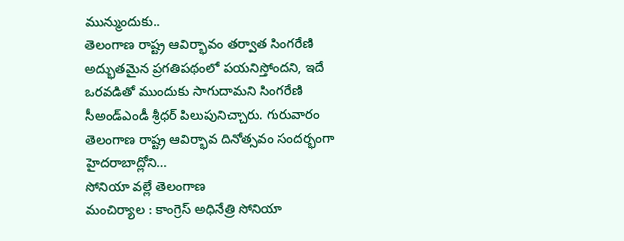మున్ముందుకు..
తెలంగాణ రాష్ట్ర ఆవిర్భావం తర్వాత సింగరేణి అద్భుతమైన ప్రగతిపథంలో పయనిస్తోందని, ఇదే ఒరవడితో ముందుకు సాగుదామని సింగరేణి సీఅండ్ఎండీ శ్రీధర్ పిలుపునిచ్చారు. గురువారం తెలంగాణ రాష్ట్ర ఆవిర్భావ దినోత్సవం సందర్భంగా హైదరాబాద్లోని…
సోనియా వల్లే తెలంగాణ
మంచిర్యాల : కాంగ్రెస్ అధినేత్రి సోనియా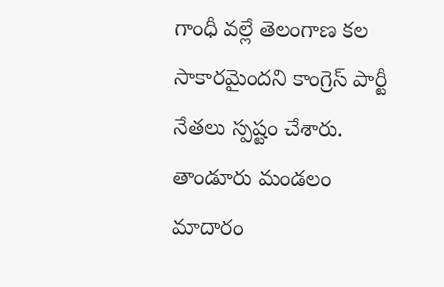గాంధీ వల్లే తెలంగాణ కల సాకారమైందని కాంగ్రెస్ పార్టీ నేతలు స్పష్టం చేశారు. తాండూరు మండలం మాదారం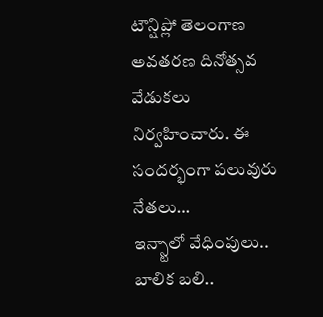టౌన్షిప్లో తెలంగాణ అవతరణ దినోత్సవ వేడుకలు నిర్వహించారు. ఈ సందర్భంగా పలువురు నేతలు…
ఇన్స్టాలో వేధింపులు.. బాలిక బలి..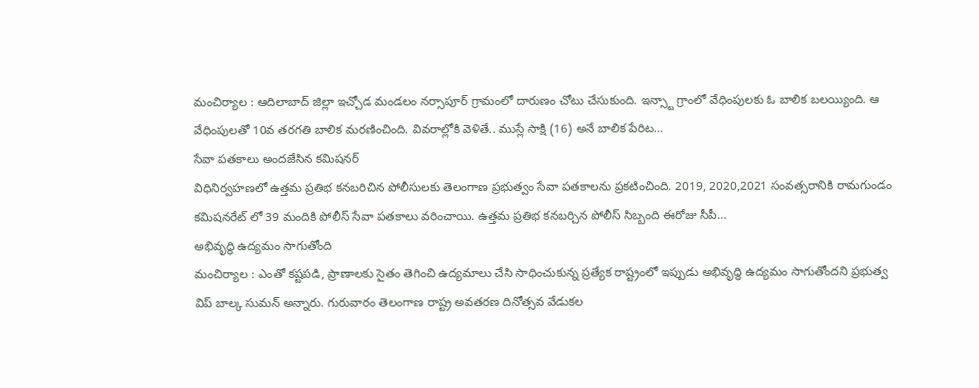మంచిర్యాల : ఆదిలాబాద్ జిల్లా ఇచ్చోడ మండలం నర్సాపూర్ గ్రామంలో దారుణం చోటు చేసుకుంది. ఇన్స్టా గ్రాంలో వేధింపులకు ఓ బాలిక బలయ్యింది. ఆ వేధింపులతో 10వ తరగతి బాలిక మరణించింది. వివరాల్లోకి వెళితే.. ముస్లే సాక్షి (16) అనే బాలిక పేరిట…
సేవా పతకాలు అందజేసిన కమిషనర్
విధినిర్వహణలో ఉత్తమ ప్రతిభ కనబరిచిన పోలీసులకు తెలంగాణ ప్రభుత్వం సేవా పతకాలను ప్రకటించింది. 2019, 2020,2021 సంవత్సరానికి రామగుండం కమిషనరేట్ లో 39 మందికి పోలీస్ సేవా పతకాలు వరించాయి. ఉత్తమ ప్రతిభ కనబర్చిన పోలీస్ సిబ్బంది ఈరోజు సీపీ…
అభివృద్ధి ఉద్యమం సాగుతోంది
మంచిర్యాల : ఎంతో కష్టపడి, ప్రాణాలకు సైతం తెగించి ఉద్యమాలు చేసి సాధించుకున్న ప్రత్యేక రాష్ట్రంలో ఇప్పుడు అభివృద్ధి ఉద్యమం సాగుతోందని ప్రభుత్వ విప్ బాల్క సుమన్ అన్నారు. గురువారం తెలంగాణ రాష్ట్ర అవతరణ దినోత్సవ వేడుకల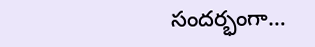సందర్భంగా…